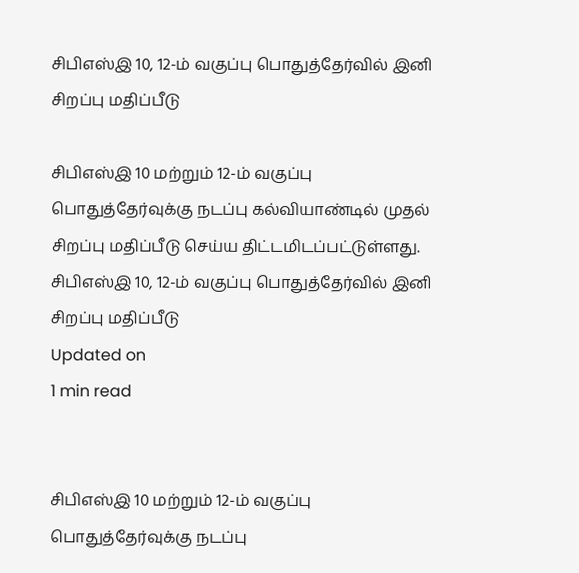சிபிஎஸ்இ 10, 12-ம் வகுப்பு பொதுத்தேர்வில் இனி சிறப்பு மதிப்பீடு

சிபிஎஸ்இ 10 மற்றும் 12-ம் வகுப்பு பொதுத்தேர்வுக்கு நடப்பு கல்வியாண்டில் முதல் சிறப்பு மதிப்பீடு செய்ய திட்டமிடப்பட்டுள்ளது.
சிபிஎஸ்இ 10, 12-ம் வகுப்பு பொதுத்தேர்வில் இனி சிறப்பு மதிப்பீடு
Updated on
1 min read


சிபிஎஸ்இ 10 மற்றும் 12-ம் வகுப்பு பொதுத்தேர்வுக்கு நடப்பு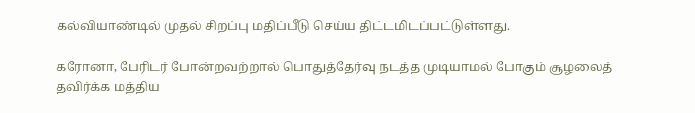கல்வியாண்டில் முதல் சிறப்பு மதிப்பீடு செய்ய திட்டமிடப்பட்டுள்ளது.

கரோனா, பேரிடர் போன்றவற்றால் பொதுத்தேர்வு நடத்த முடியாமல் போகும் சூழலைத் தவிர்க்க மத்திய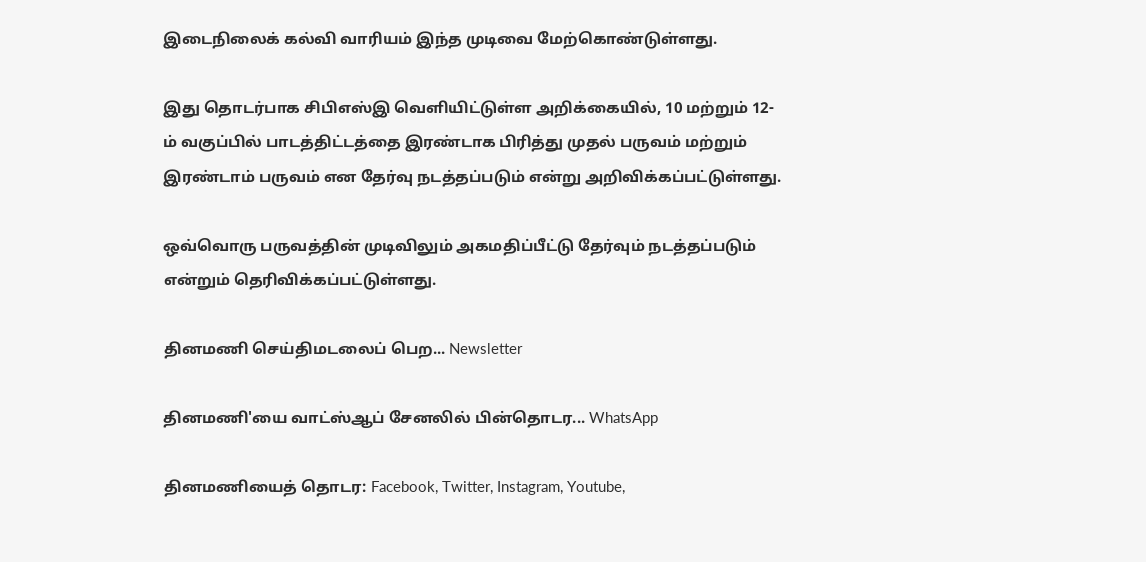இடைநிலைக் கல்வி வாரியம் இந்த முடிவை மேற்கொண்டுள்ளது.

இது தொடர்பாக சிபிஎஸ்இ வெளியிட்டுள்ள அறிக்கையில், 10 மற்றும் 12-ம் வகுப்பில் பாடத்திட்டத்தை இரண்டாக பிரித்து முதல் பருவம் மற்றும் இரண்டாம் பருவம் என தேர்வு நடத்தப்படும் என்று அறிவிக்கப்பட்டுள்ளது.

ஒவ்வொரு பருவத்தின் முடிவிலும் அகமதிப்பீட்டு தேர்வும் நடத்தப்படும் என்றும் தெரிவிக்கப்பட்டுள்ளது.

தினமணி செய்திமடலைப் பெற... Newsletter

தினமணி'யை வாட்ஸ்ஆப் சேனலில் பின்தொடர... WhatsApp

தினமணியைத் தொடர: Facebook, Twitter, Instagram, Youtube,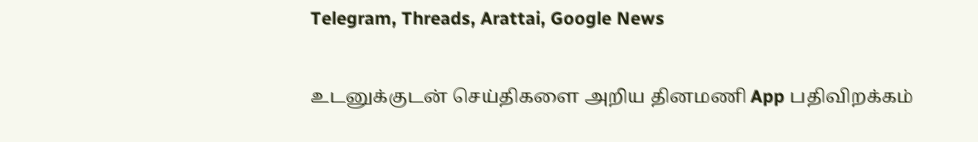Telegram, Threads, Arattai, Google News

உடனுக்குடன் செய்திகளை அறிய தினமணி App பதிவிறக்கம்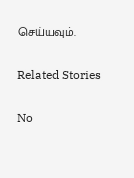செய்யவும்.

Related Stories

No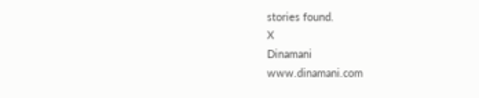stories found.
X
Dinamani
www.dinamani.com